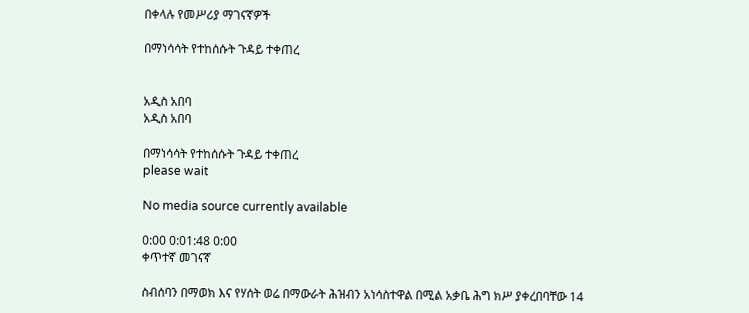በቀላሉ የመሥሪያ ማገናኛዎች

በማነሳሳት የተከሰሱት ጉዳይ ተቀጠረ


አዲስ አበባ
አዲስ አበባ

በማነሳሳት የተከሰሱት ጉዳይ ተቀጠረ
please wait

No media source currently available

0:00 0:01:48 0:00
ቀጥተኛ መገናኛ

ስብሰባን በማወክ እና የሃሰት ወሬ በማውራት ሕዝብን አነሳስተዋል በሚል አቃቤ ሕግ ክሥ ያቀረበባቸው 14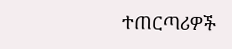ተጠርጣሪዎች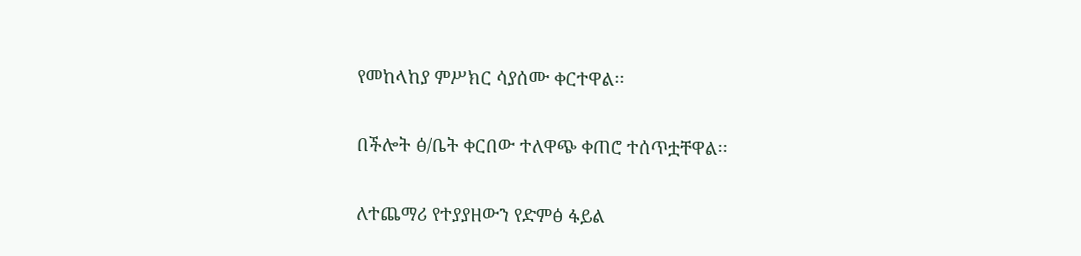የመከላከያ ምሥክር ሳያሰሙ ቀርተዋል፡፡

በችሎት ፅ/ቤት ቀርበው ተለዋጭ ቀጠሮ ተሰጥቷቸዋል፡፡

ለተጨማሪ የተያያዘውን የድምፅ ፋይል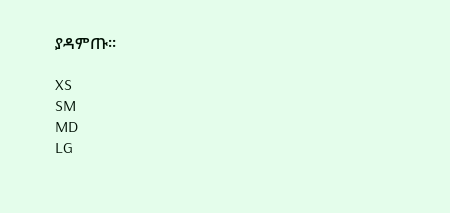ያዳምጡ፡፡

XS
SM
MD
LG